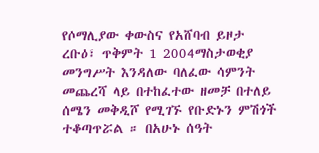የሶማሊያው ቀውስና የአሸባብ ይዞታ
ረቡዕ፣ ጥቅምት 1 2004ማስታወቂያ
መንግሥት እንዳለው ባለፈው ሳምንት መጨረሻ ላይ በተከፈተው ዘመቻ በተለይ ሰሜን መቅዲሾ የሚገኙ የቡድኑን ምሽጎች ተቆጣጥሯል ። በአሁኑ ሰዓት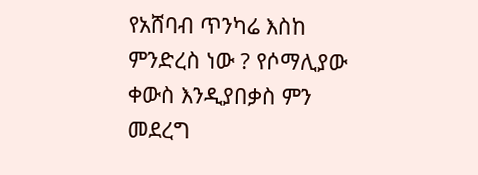የአሸባብ ጥንካሬ እስከ ምንድረስ ነው ? የሶማሊያው ቀውስ እንዲያበቃስ ምን መደረግ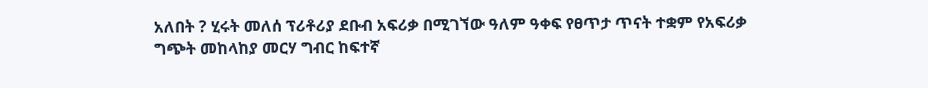አለበት ? ሂሩት መለሰ ፕሪቶሪያ ደቡብ አፍሪቃ በሚገኘው ዓለም ዓቀፍ የፀጥታ ጥናት ተቋም የአፍሪቃ ግጭት መከላከያ መርሃ ግብር ከፍተኛ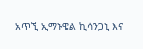አጥኚ ኢማኑዌል ኪሳንጋኒ እና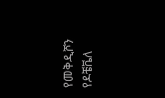የመቅዲሾን የዶቼቬለ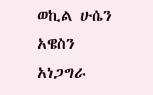ወኪል ሁሴን አዌስን አነጋግራ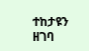ተከታዩን ዘገባ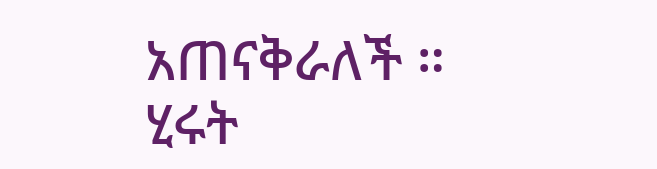አጠናቅራለች ።
ሂሩት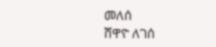መለሰ
ሸዋዮ ለገሰ